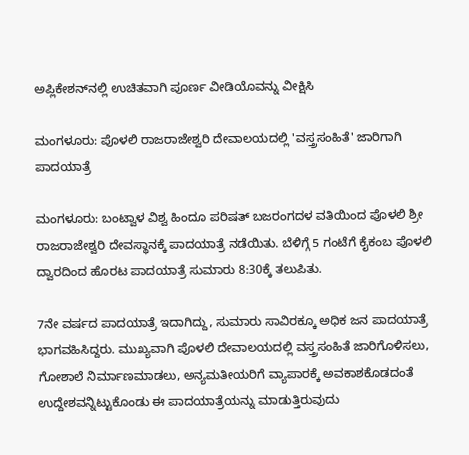ಅಪ್ಲಿಕೇಶನ್‌ನಲ್ಲಿ ಉಚಿತವಾಗಿ ಪೂರ್ಣ ವೀಡಿಯೊವನ್ನು ವೀಕ್ಷಿಸಿ

ಮಂಗಳೂರು: ಪೊಳಲಿ ರಾಜರಾಜೇಶ್ವರಿ ದೇವಾಲಯದಲ್ಲಿ 'ವಸ್ತ್ರಸಂಹಿತೆ' ಜಾರಿಗಾಗಿ ಪಾದಯಾತ್ರೆ

ಮಂಗಳೂರು: ಬಂಟ್ವಾಳ ವಿಶ್ವ ಹಿಂದೂ ಪರಿಷತ್ ಬಜರಂಗದಳ ವತಿಯಿಂದ ಪೊಳಲಿ ಶ್ರೀ ರಾಜರಾಜೇಶ್ವರಿ ದೇವಸ್ಥಾನಕ್ಕೆ ಪಾದಯಾತ್ರೆ ನಡೆಯಿತು. ಬೆಳಿಗ್ಗೆ 5 ಗಂಟೆಗೆ ಕೈಕಂಬ ಪೊಳಲಿ ದ್ವಾರದಿಂದ ಹೊರಟ ಪಾದಯಾತ್ರೆ ಸುಮಾರು 8:30ಕ್ಕೆ ತಲುಪಿತು.

7ನೇ ವರ್ಷದ ಪಾದಯಾತ್ರೆ ಇದಾಗಿದ್ದು, ಸುಮಾರು ಸಾವಿರಕ್ಕೂ ಅಧಿಕ ಜನ ಪಾದಯಾತ್ರೆ ಭಾಗವಹಿಸಿದ್ದರು. ಮುಖ್ಯವಾಗಿ ಪೊಳಲಿ ದೇವಾಲಯದಲ್ಲಿ ವಸ್ತ್ರಸಂಹಿತೆ ಜಾರಿಗೊಳಿಸಲು, ಗೋಶಾಲೆ ನಿರ್ಮಾಣಮಾಡಲು, ಅನ್ಯಮತೀಯರಿಗೆ ವ್ಯಾಪಾರಕ್ಕೆ ಅವಕಾಶಕೊಡದಂತೆ ಉದ್ದೇಶವನ್ನಿಟ್ಟುಕೊಂಡು ಈ ಪಾದಯಾತ್ರೆಯನ್ನು ಮಾಡುತ್ತಿರುವುದು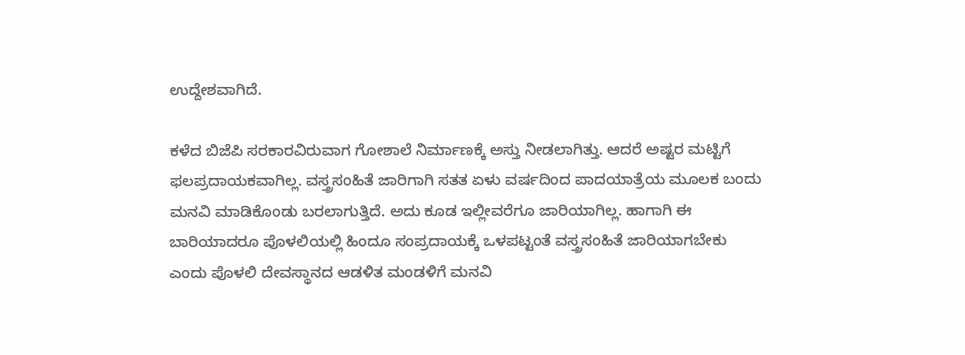ಉದ್ದೇಶವಾಗಿದೆ.

ಕಳೆದ ಬಿಜೆಪಿ ಸರಕಾರವಿರುವಾಗ ಗೋಶಾಲೆ ನಿರ್ಮಾಣಕ್ಕೆ ಅಸ್ತು ನೀಡಲಾಗಿತ್ತು. ಆದರೆ ಅಷ್ಟರ ಮಟ್ಟಿಗೆ ಫಲಪ್ರದಾಯಕವಾಗಿಲ್ಲ. ವಸ್ತ್ರಸಂಹಿತೆ ಜಾರಿಗಾಗಿ ಸತತ ಏಳು ವರ್ಷದಿಂದ ಪಾದಯಾತ್ರೆಯ ಮೂಲಕ ಬಂದು ಮನವಿ ಮಾಡಿಕೊಂಡು ಬರಲಾಗುತ್ತಿದೆ. ಅದು ಕೂಡ ಇಲ್ಲೀವರೆಗೂ ಜಾರಿಯಾಗಿಲ್ಲ. ಹಾಗಾಗಿ ಈ ಬಾರಿಯಾದರೂ ಪೊಳಲಿಯಲ್ಲಿ ಹಿಂದೂ ಸಂಪ್ರದಾಯಕ್ಕೆ ಒಳಪಟ್ಟಂತೆ ವಸ್ತ್ರಸಂಹಿತೆ ಜಾರಿಯಾಗಬೇಕು ಎಂದು ಪೊಳಲಿ ದೇವಸ್ಥಾನದ ಆಡಳಿತ ಮಂಡಳಿಗೆ ಮನವಿ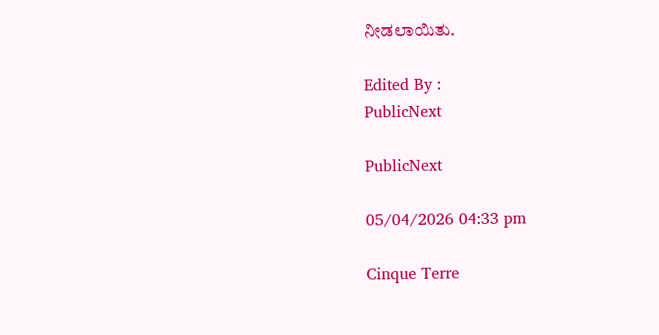ನೀಡಲಾಯಿತು.

Edited By :
PublicNext

PublicNext

05/04/2026 04:33 pm

Cinque Terre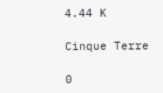4.44 K

Cinque Terre

0